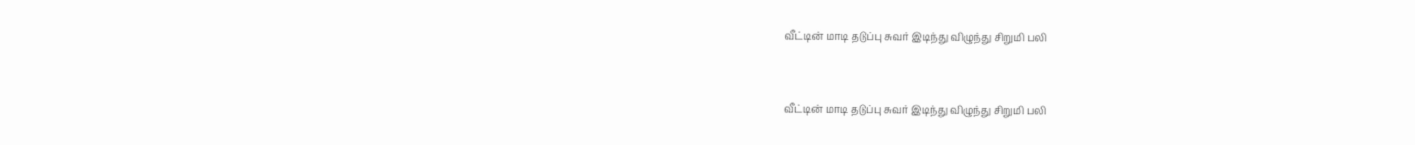வீட்டின் மாடி தடுப்பு சுவர் இடிந்து விழுந்து சிறுமி பலி


வீட்டின் மாடி தடுப்பு சுவர் இடிந்து விழுந்து சிறுமி பலி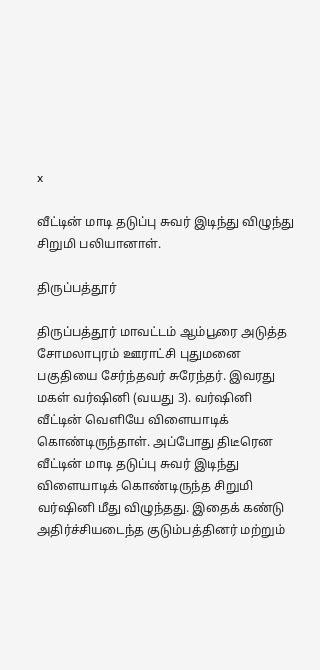x

வீட்டின் மாடி தடுப்பு சுவர் இடிந்து விழுந்து சிறுமி பலியானாள்.

திருப்பத்தூர்

திருப்பத்தூர் மாவட்டம் ஆம்பூரை அடுத்த சோமலாபுரம் ஊராட்சி புதுமனை பகுதியை சேர்ந்தவர் சுரேந்தர். இவரது மகள் வர்ஷினி (வயது 3). வர்ஷினி வீட்டின் வெளியே விளையாடிக் கொண்டிருந்தாள். அப்போது திடீரென வீட்டின் மாடி தடுப்பு சுவர் இடிந்து விளையாடிக் கொண்டிருந்த சிறுமி வர்ஷினி மீது விழுந்தது. இதைக் கண்டு அதிர்ச்சியடைந்த குடும்பத்தினர் மற்றும்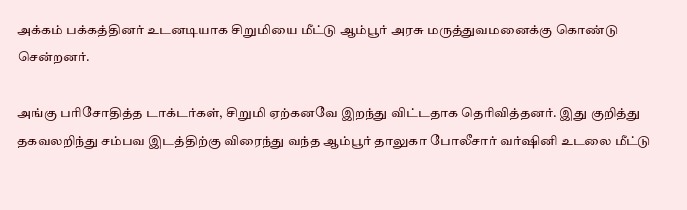அக்கம் பக்கத்தினர் உடனடியாக சிறுமியை மீட்டு ஆம்பூர் அரசு மருத்துவமனைக்கு கொண்டு சென்றனர்.

அங்கு பரிசோதித்த டாக்டர்கள், சிறுமி ஏற்கனவே இறந்து விட்டதாக தெரிவித்தனர். இது குறித்து தகவலறிந்து சம்பவ இடத்திற்கு விரைந்து வந்த ஆம்பூர் தாலுகா போலீசார் வர்ஷினி உடலை மீட்டு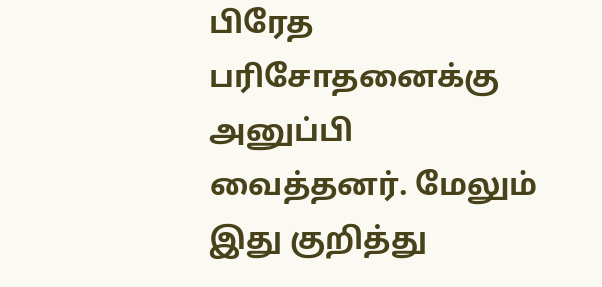பிரேத பரிசோதனைக்கு அனுப்பி வைத்தனர். மேலும் இது குறித்து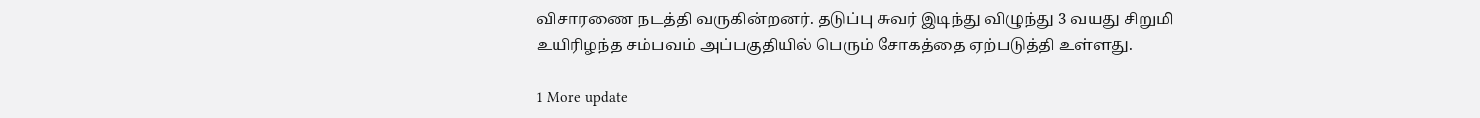விசாரணை நடத்தி வருகின்றனர். தடுப்பு சுவர் இடிந்து விழுந்து 3 வயது சிறுமி உயிரிழந்த சம்பவம் அப்பகுதியில் பெரும் சோகத்தை ஏற்படுத்தி உள்ளது.

1 More update